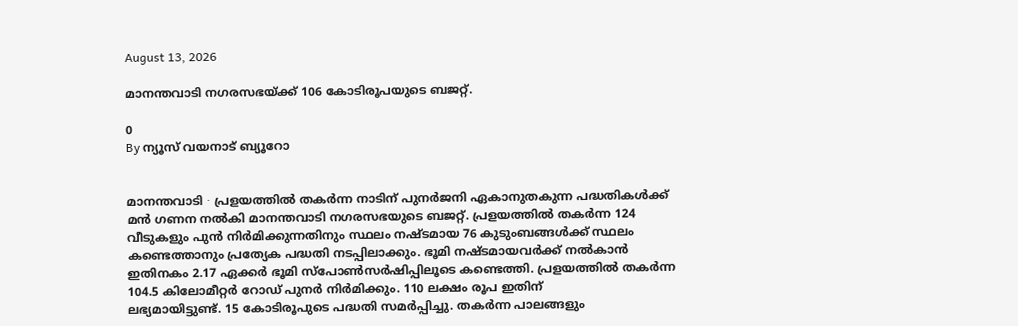August 13, 2026

മാനന്തവാടി നഗരസഭയ്ക്ക് 106 കോടിരൂപയുടെ ബജറ്റ്.

0
By ന്യൂസ് വയനാട് ബ്യൂറോ


മാനന്തവാടി ∙ പ്രളയത്തിൽ തകർന്ന നാടിന് പുനർജനി ഏകാനുതകുന്ന പദ്ധതികൾക്ക്
മൻ ഗണന നൽകി മാനന്തവാടി നഗരസഭയുടെ ബജറ്റ്. പ്രളയത്തിൽ തകർന്ന 124
വീടുകളും പുൻ നിർമിക്കുന്നതിനും സ്ഥലം നഷ്ടമായ 76 കുടുംബങ്ങൾക്ക് സ്ഥലം
കണ്ടെത്താനും പ്രത്യേക പദ്ധതി നടപ്പിലാക്കും. ഭൂമി നഷ്ടമായവർക്ക് നൽകാൻ
ഇതിനകം 2.17 ഏക്കർ ഭൂമി സ്പോൺസർഷിപ്പിലൂടെ കണ്ടെത്തി. പ്രളയത്തിൽ തകർന്ന
104.5 കിലോമീറ്റർ റോഡ് പുനർ നിർമിക്കും. 110 ലക്ഷം രൂപ ഇതിന്
ലഭ്യമായിട്ടുണ്ട്. 15 കോടിരൂപുടെ പദ്ധതി സമർപ്പിച്ചു. തകർന്ന പാലങ്ങളും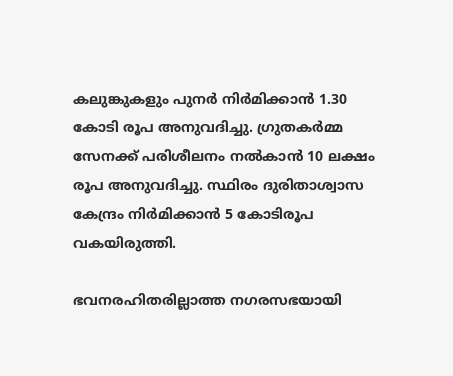കലുങ്കുകളും പുനർ നിർമിക്കാൻ 1.30 കോടി രൂപ അനുവദിച്ചു. ഗ്രുതകർമ്മ
സേനക്ക് പരിശീലനം നൽകാൻ 10 ലക്ഷം രൂപ അനുവദിച്ചു. സ്ഥിരം ദുരിതാശ്വാസ
കേന്ദ്രം നിർമിക്കാൻ 5 കോടിരൂപ വകയിരുത്തി.

ഭവനരഹിതരില്ലാത്ത നഗരസഭയായി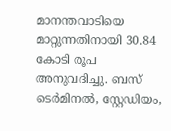മാനന്തവാടിയെ മാറ്റുന്നതിനായി 30.84 കോടി രൂപ
അനുവദിച്ചു. ബസ് ടെർമിനൽ, സ്റ്റേഡിയം,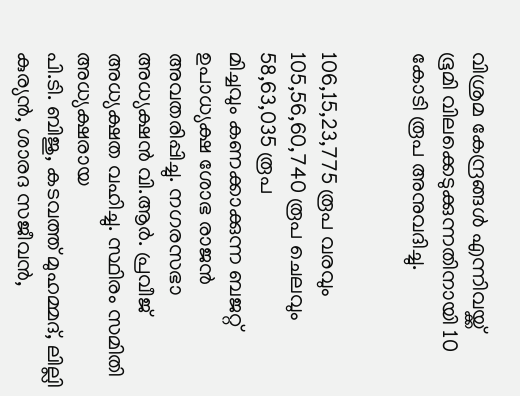വിശ്രമ കേന്ദ്രങ്ങൾ എന്നിവയ്ക്ക്
ഭൂമി വിലക്കെടുക്കുന്നതിനായി 10 കോടി രൂപ അനുവദിച്ചു.


106,15,23,775 രൂപ വരവും 105,56,60,740 രൂപ ചെലവും 58,63,035 രൂപ
മിച്ചവും കണക്കാക്കുന്ന ബജറ്റ് ഉപാധ്യക്ഷ ശോഭ രാജൻ അവതരിപ്പിച്ചു. നഗരസഭാ
അധ്യക്ഷൻ വി.ആർ. പ്രവീജ് അധ്യക്ഷത വഹിച്ചു. സ്ഥിരം സമിതി അധ്യക്ഷരായ
പി.ടി. ബിജു, കടവത്ത് മുഹമ്മദ്, ലില്ലി കുര്യൻ, ശാരദ സജീവൻ,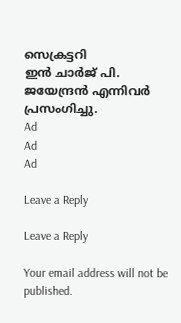സെക്രട്ടറി
ഇൻ ചാർജ് പി. ജയേന്ദ്രൻ എന്നിവർ പ്രസംഗിച്ചു.
Ad
Ad
Ad

Leave a Reply

Leave a Reply

Your email address will not be published.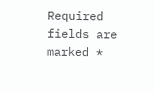Required fields are marked *